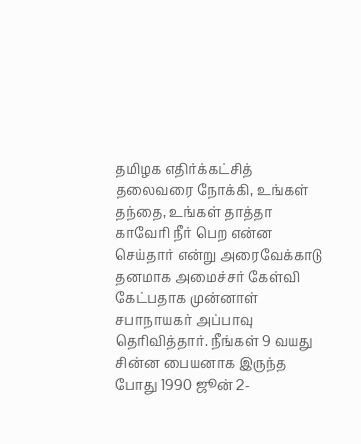தமிழக எதிர்க்கட்சித் தலைவரை நோக்கி, உங்கள் தந்தை, உங்கள் தாத்தா காவேரி நீர் பெற என்ன செய்தார் என்று அரைவேக்காடு தனமாக அமைச்சர் கேள்வி கேட்பதாக முன்னாள் சபாநாயகர் அப்பாவு தெரிவித்தார். நீங்கள் 9 வயது சின்ன பையனாக இருந்த போது 1990 ஜூன் 2-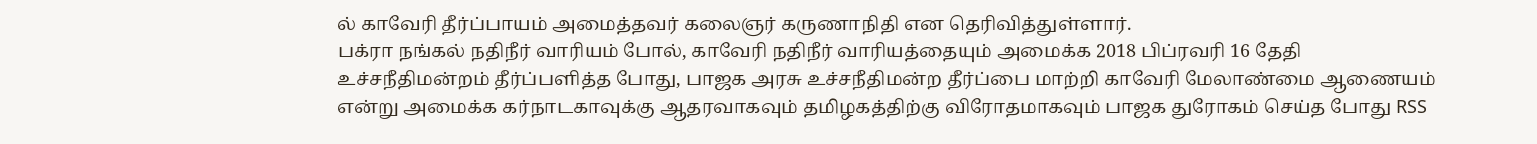ல் காவேரி தீர்ப்பாயம் அமைத்தவர் கலைஞர் கருணாநிதி என தெரிவித்துள்ளார்.
பக்ரா நங்கல் நதிநீர் வாரியம் போல், காவேரி நதிநீர் வாரியத்தையும் அமைக்க 2018 பிப்ரவரி 16 தேதி உச்சநீதிமன்றம் தீர்ப்பளித்த போது, பாஜக அரசு உச்சநீதிமன்ற தீர்ப்பை மாற்றி காவேரி மேலாண்மை ஆணையம் என்று அமைக்க கர்நாடகாவுக்கு ஆதரவாகவும் தமிழகத்திற்கு விரோதமாகவும் பாஜக துரோகம் செய்த போது RSS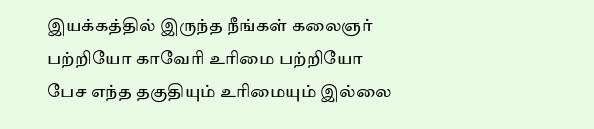இயக்கத்தில் இருந்த நீங்கள் கலைஞர் பற்றியோ காவேரி உரிமை பற்றியோ பேச எந்த தகுதியும் உரிமையும் இல்லை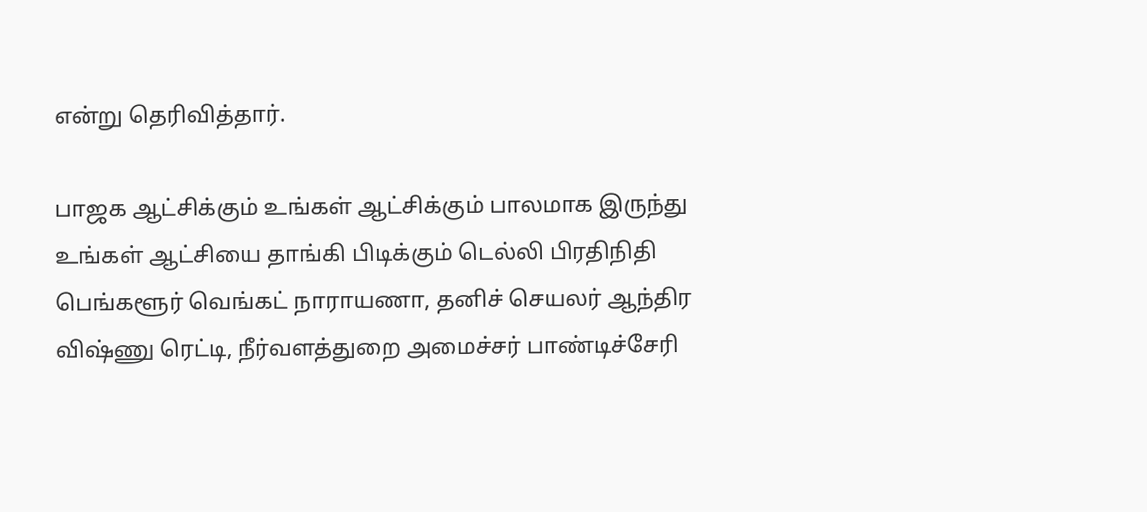என்று தெரிவித்தார்.

பாஜக ஆட்சிக்கும் உங்கள் ஆட்சிக்கும் பாலமாக இருந்து உங்கள் ஆட்சியை தாங்கி பிடிக்கும் டெல்லி பிரதிநிதி பெங்களூர் வெங்கட் நாராயணா, தனிச் செயலர் ஆந்திர விஷ்ணு ரெட்டி, நீர்வளத்துறை அமைச்சர் பாண்டிச்சேரி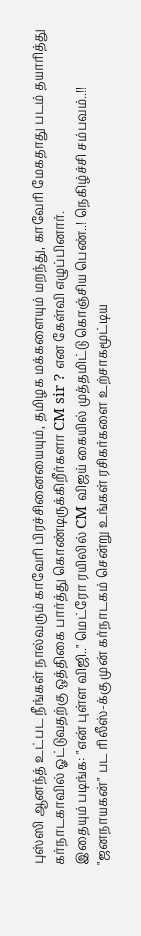புஸ்ஸி ஆனந்த் உட்பட நீங்கள் நால்வரும் காவேரி பிரச்சினையையும், தமிழக மக்களையும் மறந்து, காவேரி மேகதாது படம் தயாரித்து கர்நாடகாவில் ஓட்டுவதற்கு ஒத்திகை பார்த்து கொண்டிருக்கிறீர்களா CM sir ? என கேள்வி எழுப்பினார்.
இதையும் படிங்க: "என் புள்ள விஜி.." மெட்ரோ ரயிலில் CM விஜய் கையில் முத்தமிட்டு கொஞ்சிய பெண்..! நெகிழ்ச்சி சம்பவம்..!!
"ஜனநாயகன்" பட ரிலீஸ்-க்கு முன் கர்நாடகம் சென்று உங்கள் ரசிகர்களை உற்சாகமூட்டிய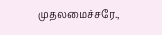முதலமைச்சரே.,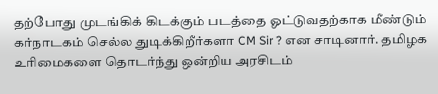தற்போது முடங்கிக் கிடக்கும் படத்தை ஓட்டுவதற்காக மீண்டும் கர்நாடகம் செல்ல துடிக்கிறீர்களா CM Sir ? என சாடினார். தமிழக உரிமைகளை தொடர்ந்து ஒன்றிய அரசிடம்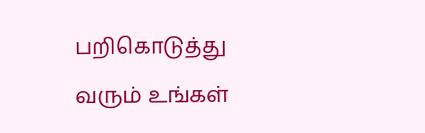பறிகொடுத்து வரும் உங்கள்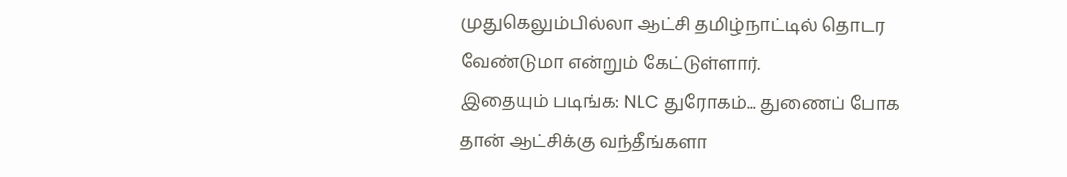முதுகெலும்பில்லா ஆட்சி தமிழ்நாட்டில் தொடர வேண்டுமா என்றும் கேட்டுள்ளார்.
இதையும் படிங்க: NLC துரோகம்... துணைப் போக தான் ஆட்சிக்கு வந்தீங்களா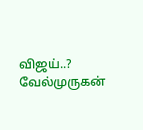விஜய்..? வேல்முருகன்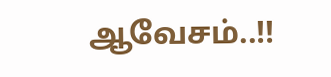ஆவேசம்..!!